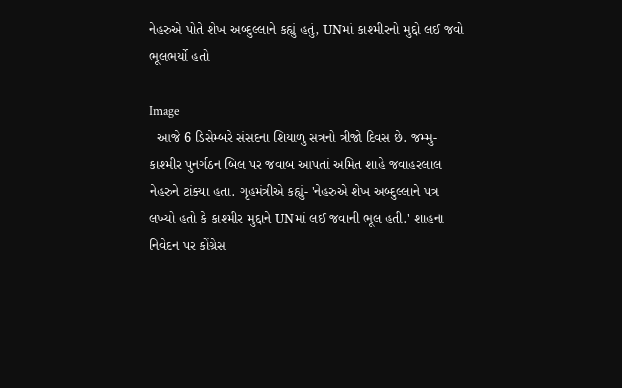નેહરુએ પોતે શેખ અબ્દુલ્લાને કહ્યું હતું, UNમાં કાશ્મીરનો મુદ્દો લઈ જવો ભૂલભર્યો હતો

Image
  આજે 6 ડિસેમ્બરે સંસદના શિયાળુ સત્રનો ત્રીજો દિવસ છે. જમ્મુ-કાશ્મીર પુનર્ગઠન બિલ પર જવાબ આપતાં અમિત શાહે જવાહરલાલ નેહરુને ટાંક્યા હતા. ગૃહમંત્રીએ કહ્યું- 'નેહરુએ શેખ અબ્દુલ્લાને પત્ર લખ્યો હતો કે કાશ્મીર મુદ્દાને UNમાં લઈ જવાની ભૂલ હતી.' શાહના નિવેદન પર કોંગ્રેસ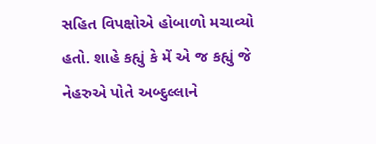સહિત વિપક્ષોએ હોબાળો મચાવ્યો હતો. શાહે કહ્યું કે મેં એ જ કહ્યું જે નેહરુએ પોતે અબ્દુલ્લાને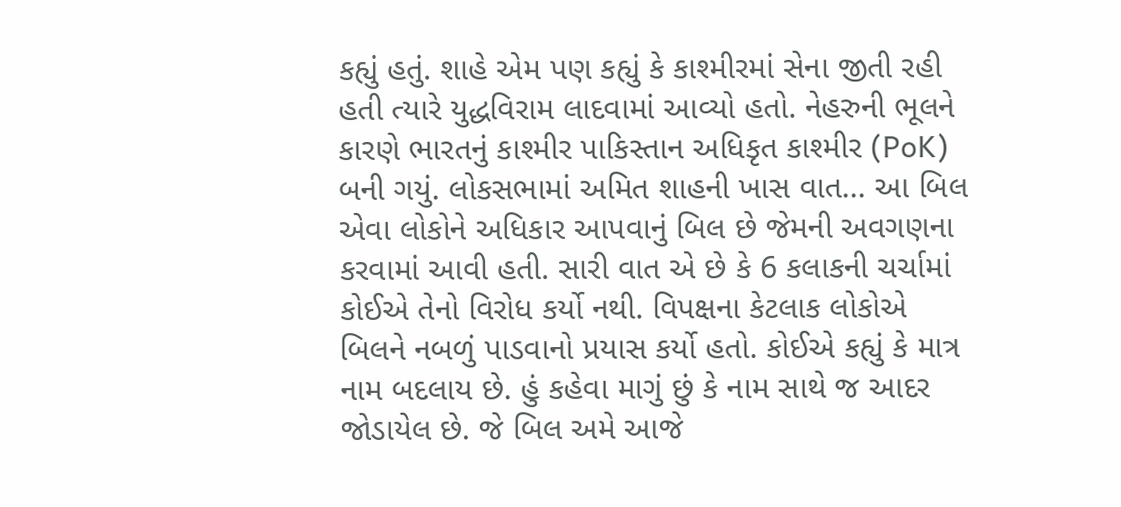કહ્યું હતું. શાહે એમ પણ કહ્યું કે કાશ્મીરમાં સેના જીતી રહી હતી ત્યારે યુદ્ધવિરામ લાદવામાં આવ્યો હતો. નેહરુની ભૂલને કારણે ભારતનું કાશ્મીર પાકિસ્તાન અધિકૃત કાશ્મીર (PoK) બની ગયું. લોકસભામાં અમિત શાહની ખાસ વાત... આ બિલ એવા લોકોને અધિકાર આપવાનું બિલ છે જેમની અવગણના કરવામાં આવી હતી. સારી વાત એ છે કે 6 કલાકની ચર્ચામાં કોઈએ તેનો વિરોધ કર્યો નથી. વિપક્ષના કેટલાક લોકોએ બિલને નબળું પાડવાનો પ્રયાસ કર્યો હતો. કોઈએ કહ્યું કે માત્ર નામ બદલાય છે. હું કહેવા માગું છું કે નામ સાથે જ આદર જોડાયેલ છે. જે બિલ અમે આજે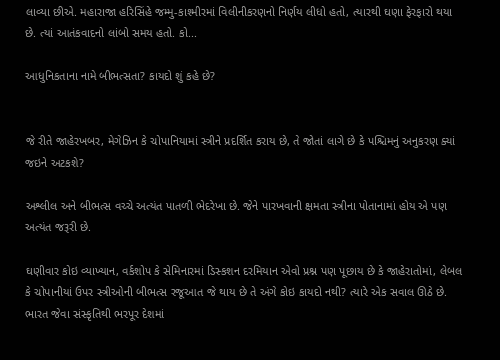લાવ્યા છીએ. મહારાજા હરિસિંહે જમ્મુ-કાશ્મીરમાં વિલીનીકરણનો નિર્ણય લીધો હતો, ત્યારથી ઘણા ફેરફારો થયા છે. ત્યાં આતંકવાદનો લાંબો સમય હતો. કો...

આધુનિકતાના નામે બીભત્સતા? કાયદો શું કહે છે?


જે રીતે જાહેરખબર, મેગેઝિન કે ચોપાનિયામાં સ્ત્રીને પ્રદર્શિત કરાય છે, તે જોતાં લાગે છે કે પશ્ચિમનું અનુકરણ ક્યાં જઇને અટકશે?

અશ્લીલ અને બીભત્સ વચ્ચે અત્યંત પાતળી ભેદરેખા છે. જેને પારખવાની ક્ષમતા સ્ત્રીના પોતાનામાં હોય એ પણ અત્યંત જરૂરી છે.

ઘણીવાર કોઇ વ્યાખ્યાન, વર્કશોપ કે સેમિનારમાં ડિસ્કશન દરમિયાન એવો પ્રશ્ન પણ પૂછાય છે કે જાહેરાતોમાં, લેબલ કે ચોપાનીયાં ઉપર સ્ત્રીઓની બીભત્સ રજૂઆત જે થાય છે તે અંગે કોઇ કાયદો નથી? ત્યારે એક સવાલ ઊઠે છે. ભારત જેવા સંસ્કૃતિથી ભરપૂર દેશમાં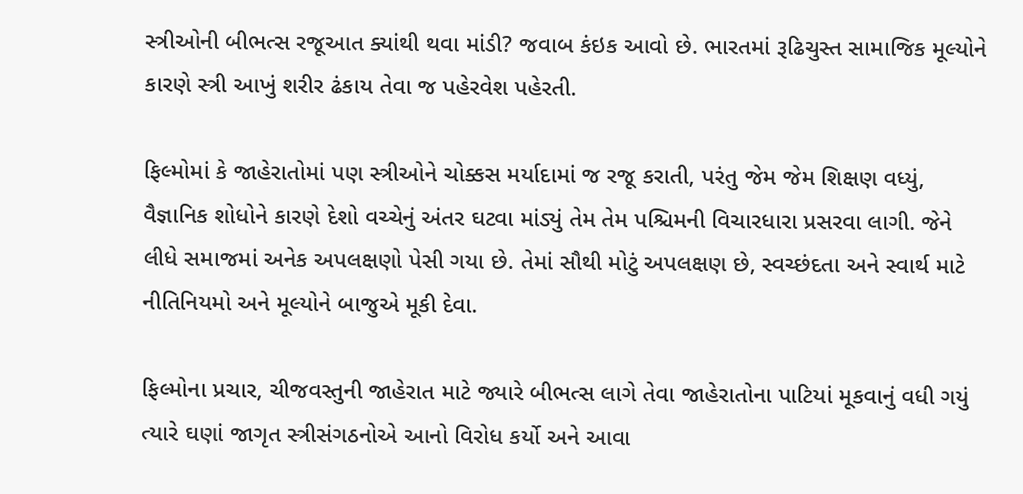સ્ત્રીઓની બીભત્સ રજૂઆત ક્યાંથી થવા માંડી? જવાબ કંઇક આવો છે. ભારતમાં રૂઢિચુસ્ત સામાજિક મૂલ્યોને કારણે સ્ત્રી આખું શરીર ઢંકાય તેવા જ પહેરવેશ પહેરતી.

ફિલ્મોમાં કે જાહેરાતોમાં પણ સ્ત્રીઓને ચોક્કસ મર્યાદામાં જ રજૂ કરાતી, પરંતુ જેમ જેમ શિક્ષણ વધ્યું, વૈજ્ઞાનિક શોધોને કારણે દેશો વચ્ચેનું અંતર ઘટવા માંડ્યું તેમ તેમ પશ્ચિમની વિચારધારા પ્રસરવા લાગી. જેને લીધે સમાજમાં અનેક અપલક્ષણો પેસી ગયા છે. તેમાં સૌથી મોટું અપલક્ષણ છે, સ્વચ્છંદતા અને સ્વાર્થ માટે નીતિનિયમો અને મૂલ્યોને બાજુએ મૂકી દેવા.

ફિલ્મોના પ્રચાર, ચીજવસ્તુની જાહેરાત માટે જ્યારે બીભત્સ લાગે તેવા જાહેરાતોના પાટિયાં મૂકવાનું વધી ગયું ત્યારે ઘણાં જાગૃત સ્ત્રીસંગઠનોએ આનો વિરોધ કર્યો અને આવા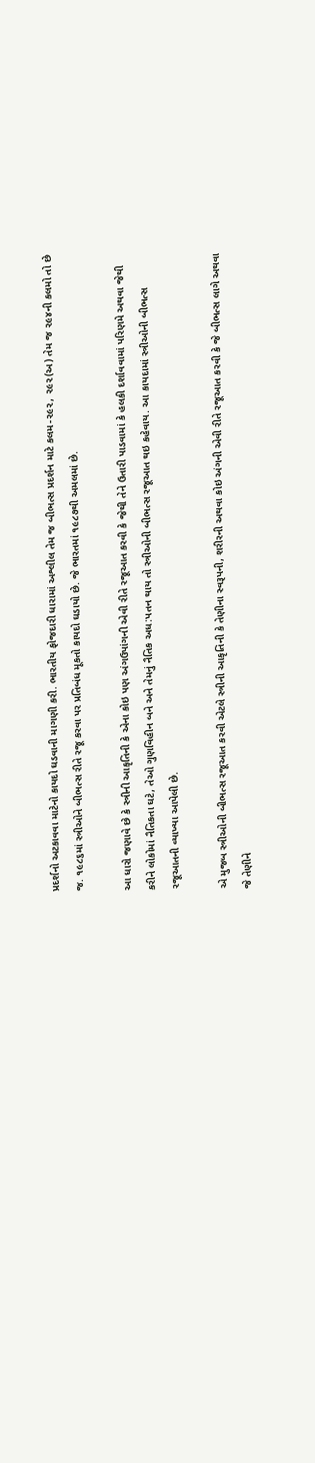પ્રદર્શનો અટકાવવા માટેનો કાયદો ઘડવાની માગણી કરી. ભારતીય ફોજદારી ધારામાં અશ્લીલ તેમ જ બીભત્સ પ્રદર્શન માટે કલમ-૨૯૨, ૨૯૨(અ) તેમ જ ૨૯૪ની કલમો તો છે જ. ૧૯૮૬માં સ્ત્રીઓને બીભત્સ રીતે રજૂ કરવા પર પ્રતિબંધ મૂકતો કાયદો ઘડાયો છે. જે ભારતમાં ૧૯૮૭થી અમલમાં છે.

આ ધારો જણાવે છે કે સ્ત્રીની આકૃતિની કે એના કોઇ પણ અંગઉપાંગની એવી રીતે રજૂઆત કરવી કે જેથી તેને ઉતારી પાડવામાં કે હલકી દર્શાવવામાં પરિણમે અથવા જેથી કરીને લોકોમાં નૈતિકતા ઘટે, તેઓ ગુણવિહીન બને અને તેમનું નૈતિક અધ:પતન થાય તો સ્ત્રીઓની બીભત્સ રજૂઆત થઇ કહેવાય. આ કાયદામાં સ્ત્રીઓની બીભત્સ રજૂઆતની વ્યાખ્યા આપેલી છે.

એ મુજબ સ્ત્રીઓની બીભત્સ રજૂઆત કરવી એટલે સ્ત્રીની આકૃતિની કે તેણીના સ્વરૂપની, શરીરની અથવા કોઇ અંગની એવી રીતે રજૂઆત કરવી કે જે બીભત્સ લાગે અથવા જે તેણીને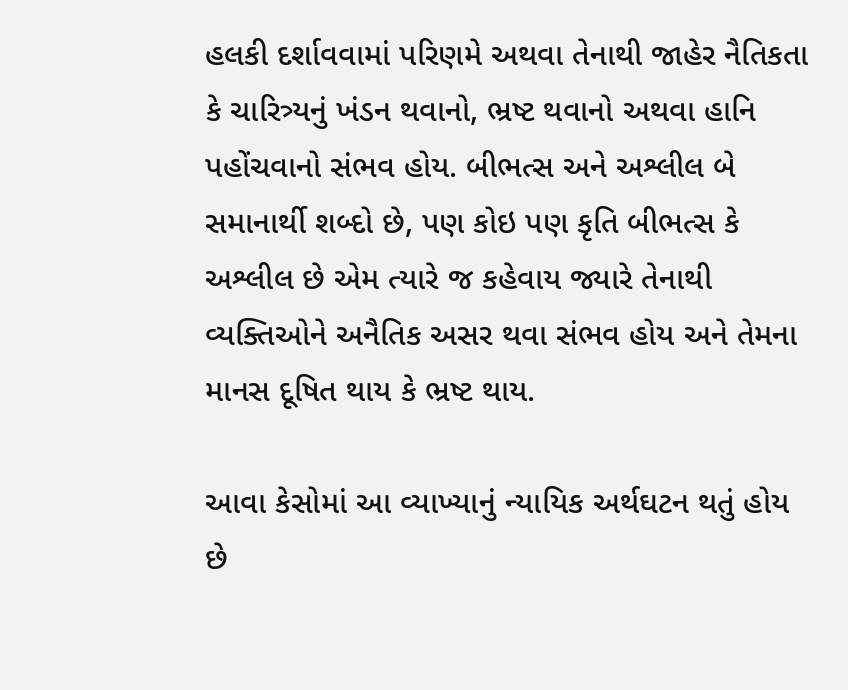હલકી દર્શાવવામાં પરિણમે અથવા તેનાથી જાહેર નૈતિકતા કે ચારિત્ર્યનું ખંડન થવાનો, ભ્રષ્ટ થવાનો અથવા હાનિ પહોંચવાનો સંભવ હોય. બીભત્સ અને અશ્લીલ બે સમાનાર્થી શબ્દો છે, પણ કોઇ પણ કૃતિ બીભત્સ કે અશ્લીલ છે એમ ત્યારે જ કહેવાય જ્યારે તેનાથી વ્યક્તિઓને અનૈતિક અસર થવા સંભવ હોય અને તેમના માનસ દૂષિત થાય કે ભ્રષ્ટ થાય.

આવા કેસોમાં આ વ્યાખ્યાનું ન્યાયિક અર્થઘટન થતું હોય છે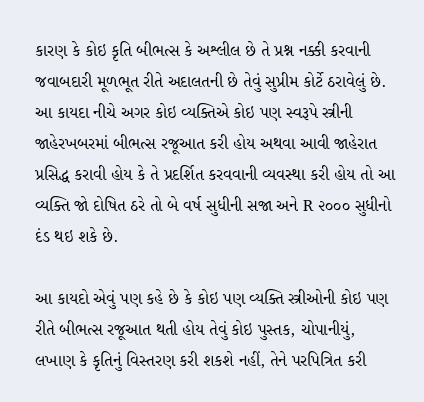કારણ કે કોઇ કૃતિ બીભત્સ કે અશ્લીલ છે તે પ્રશ્ન નક્કી કરવાની જવાબદારી મૂળભૂત રીતે અદાલતની છે તેવું સુપ્રીમ કોર્ટે ઠરાવેલું છે. આ કાયદા નીચે અગર કોઇ વ્યક્તિએ કોઇ પણ સ્વરૂપે સ્ત્રીની જાહેરખબરમાં બીભત્સ રજૂઆત કરી હોય અથવા આવી જાહેરાત પ્રસિદ્ધ કરાવી હોય કે તે પ્રદર્શિત કરવવાની વ્યવસ્થા કરી હોય તો આ વ્યક્તિ જો દોષિત ઠરે તો બે વર્ષ સુધીની સજા અને R ૨૦૦૦ સુધીનો દંડ થઇ શકે છે.

આ કાયદો એવું પણ કહે છે કે કોઇ પણ વ્યક્તિ સ્ત્રીઓની કોઇ પણ રીતે બીભત્સ રજૂઆત થતી હોય તેવું કોઇ પુસ્તક, ચોપાનીયું, લખાણ કે કૃતિનું વિસ્તરણ કરી શકશે નહીં, તેને પરપિત્રિત કરી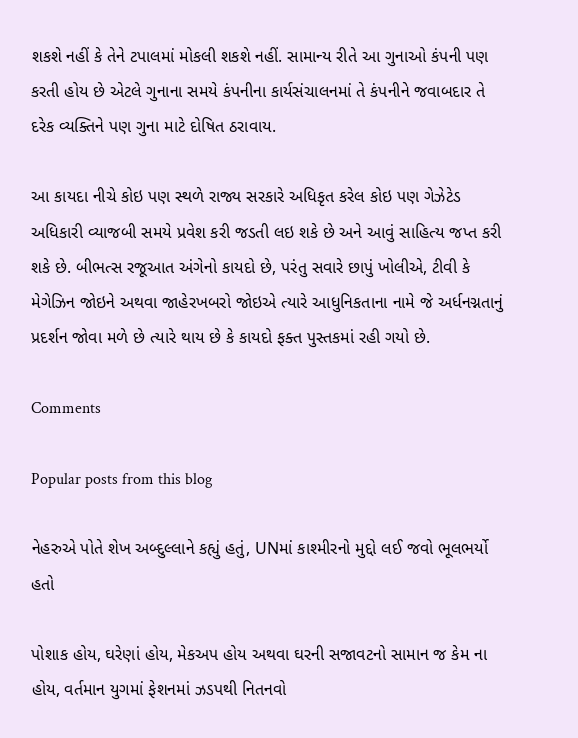શકશે નહીં કે તેને ટપાલમાં મોકલી શકશે નહીં. સામાન્ય રીતે આ ગુનાઓ કંપની પણ કરતી હોય છે એટલે ગુનાના સમયે કંપનીના કાર્યસંચાલનમાં તે કંપનીને જવાબદાર તે દરેક વ્યક્તિને પણ ગુના માટે દોષિત ઠરાવાય.

આ કાયદા નીચે કોઇ પણ સ્થળે રાજ્ય સરકારે અધિકૃત કરેલ કોઇ પણ ગેઝેટેડ અધિકારી વ્યાજબી સમયે પ્રવેશ કરી જડતી લઇ શકે છે અને આવું સાહિત્ય જપ્ત કરી શકે છે. બીભત્સ રજૂઆત અંગેનો કાયદો છે, પરંતુ સવારે છાપું ખોલીએ, ટીવી કે મેગેઝિન જોઇને અથવા જાહેરખબરો જોઇએ ત્યારે આધુનિકતાના નામે જે અર્ધનગ્નતાનું પ્રદર્શન જોવા મળે છે ત્યારે થાય છે કે કાયદો ફક્ત પુસ્તકમાં રહી ગયો છે.

Comments

Popular posts from this blog

નેહરુએ પોતે શેખ અબ્દુલ્લાને કહ્યું હતું, UNમાં કાશ્મીરનો મુદ્દો લઈ જવો ભૂલભર્યો હતો

પોશાક હોય, ઘરેણાં હોય, મેકઅપ હોય અથવા ઘરની સજાવટનો સામાન જ કેમ ના હોય, વર્તમાન યુગમાં ફેશનમાં ઝડપથી નિતનવો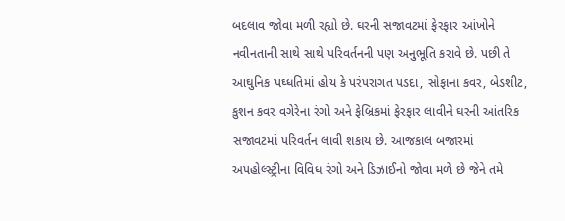બદલાવ જોવા મળી રહ્યો છે. ઘરની સજાવટમાં ફેરફાર આંખોને નવીનતાની સાથે સાથે પરિવર્તનની પણ અનુભૂતિ કરાવે છે. પછી તે આઘુનિક પઘ્ધતિમાં હોય કે પરંપરાગત પડદા, સોફાના કવર, બેડશીટ, કુશન કવર વગેરેના રંગો અને ફેબ્રિકમાં ફેરફાર લાવીને ઘરની આંતરિક સજાવટમાં પરિવર્તન લાવી શકાય છે. આજકાલ બજારમાં અપહોલ્સ્ટ્રીના વિવિધ રંગો અને ડિઝાઈનો જોવા મળે છે જેને તમે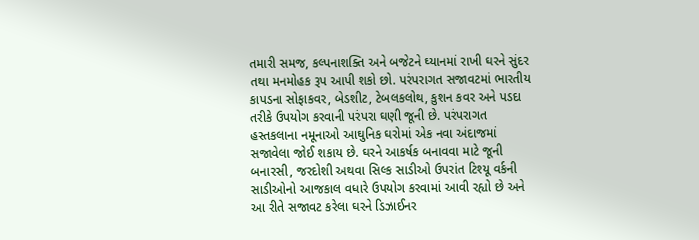તમારી સમજ, કલ્પનાશક્તિ અને બજેટને ઘ્યાનમાં રાખી ઘરને સુંદર તથા મનમોહક રૂપ આપી શકો છો. પરંપરાગત સજાવટમાં ભારતીય કાપડના સોફાકવર, બેડશીટ, ટેબલકલોથ, કુશન કવર અને પડદા તરીકે ઉપયોગ કરવાની પરંપરા ઘણી જૂની છે. પરંપરાગત હસ્તકલાના નમૂનાઓ આઘુનિક ઘરોમાં એક નવા અંદાજમાં સજાવેલા જોઈ શકાય છે. ઘરને આકર્ષક બનાવવા માટે જૂની બનારસી, જરદોશી અથવા સિલ્ક સાડીઓ ઉપરાંત ટિશ્યૂ વર્કની સાડીઓનો આજકાલ વધારે ઉપયોગ કરવામાં આવી રહ્યો છે અને આ રીતે સજાવટ કરેલા ઘરને ડિઝાઈનર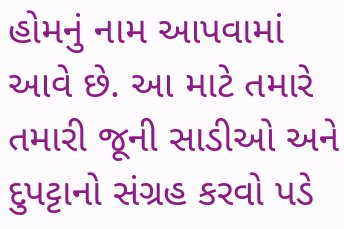હોમનું નામ આપવામાં આવે છે. આ માટે તમારે તમારી જૂની સાડીઓ અને દુપટ્ટાનો સંગ્રહ કરવો પડે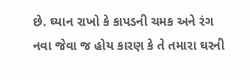છે. ઘ્યાન રાખો કે કાપડની ચમક અને રંગ નવા જેવા જ હોય કારણ કે તે તમારા ઘરની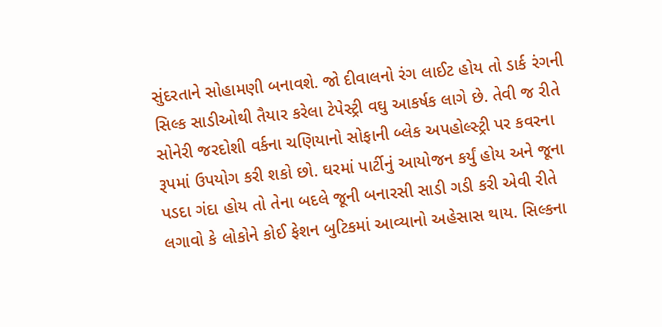સુંદરતાને સોહામણી બનાવશે. જો દીવાલનો રંગ લાઈટ હોય તો ડાર્ક રંગની સિલ્ક સાડીઓથી તૈયાર કરેલા ટેપેસ્ટ્રી વઘુ આકર્ષક લાગે છે. તેવી જ રીતે સોનેરી જરદોશી વર્કના ચણિયાનો સોફાની બ્લેક અપહોલ્સ્ટ્રી પર કવરના રૂપમાં ઉપયોગ કરી શકો છો. ઘરમાં પાર્ટીનું આયોજન કર્યું હોય અને જૂના પડદા ગંદા હોય તો તેના બદલે જૂની બનારસી સાડી ગડી કરી એવી રીતે લગાવો કે લોકોને કોઈ ફેશન બુટિકમાં આવ્યાનો અહેસાસ થાય. સિલ્કના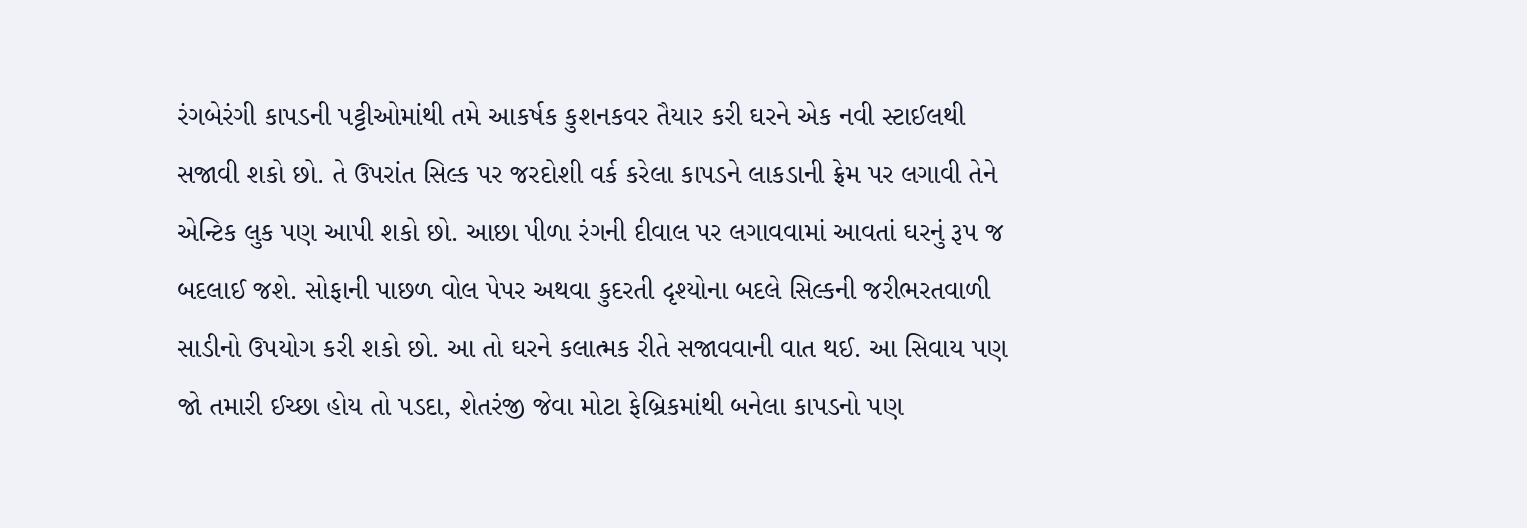રંગબેરંગી કાપડની પટ્ટીઓમાંથી તમે આકર્ષક કુશનકવર તૈયાર કરી ઘરને એક નવી સ્ટાઈલથી સજાવી શકો છો. તે ઉપરાંત સિલ્ક પર જરદોશી વર્ક કરેલા કાપડને લાકડાની ફ્રેમ પર લગાવી તેને એન્ટિક લુક પણ આપી શકો છો. આછા પીળા રંગની દીવાલ પર લગાવવામાં આવતાં ઘરનું રૂપ જ બદલાઈ જશે. સોફાની પાછળ વોલ પેપર અથવા કુદરતી દૃશ્યોના બદલે સિલ્કની જરીભરતવાળી સાડીનો ઉપયોગ કરી શકો છો. આ તો ઘરને કલાત્મક રીતે સજાવવાની વાત થઈ. આ સિવાય પણ જો તમારી ઈચ્છા હોય તો પડદા, શેતરંજી જેવા મોટા ફેબ્રિકમાંથી બનેલા કાપડનો પણ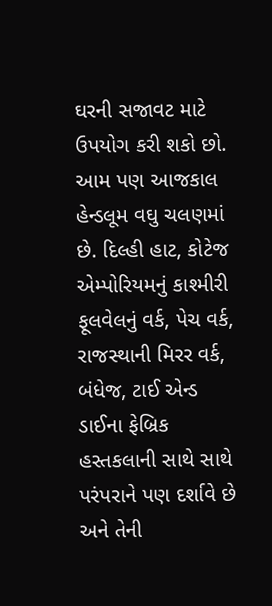ઘરની સજાવટ માટે ઉપયોગ કરી શકો છો. આમ પણ આજકાલ હેન્ડલૂમ વઘુ ચલણમાં છે. દિલ્હી હાટ, કોટેજ એમ્પોરિયમનું કાશ્મીરી ફૂલવેલનું વર્ક, પેચ વર્ક, રાજસ્થાની મિરર વર્ક, બંધેજ, ટાઈ એન્ડ ડાઈના ફેબ્રિક હસ્તકલાની સાથે સાથે પરંપરાને પણ દર્શાવે છે અને તેની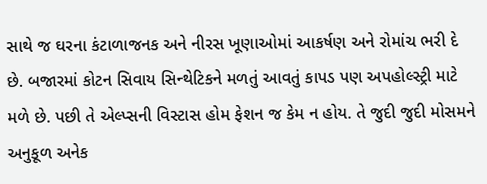સાથે જ ઘરના કંટાળાજનક અને નીરસ ખૂણાઓમાં આકર્ષણ અને રોમાંચ ભરી દે છે. બજારમાં કોટન સિવાય સિન્થેટિકને મળતું આવતું કાપડ પણ અપહોલ્સ્ટ્રી માટે મળે છે. પછી તે એલ્પ્સની વિસ્ટાસ હોમ ફેશન જ કેમ ન હોય. તે જુદી જુદી મોસમને અનુકૂળ અનેક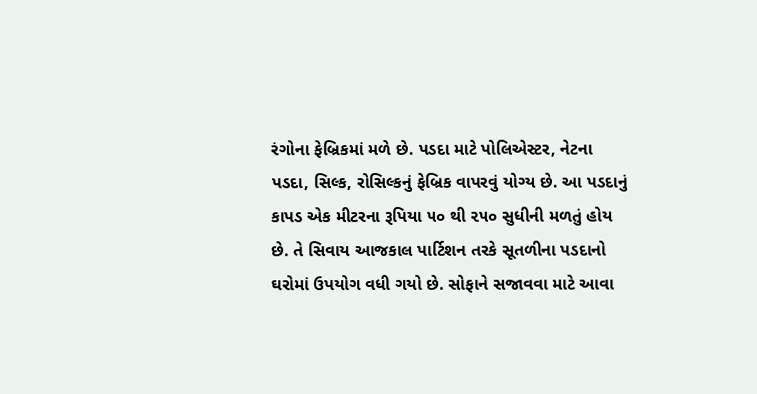રંગોના ફેબ્રિકમાં મળે છે. પડદા માટે પોલિએસ્ટર, નેટના પડદા, સિલ્ક, રોસિલ્કનું ફેબ્રિક વાપરવું યોગ્ય છે. આ પડદાનું કાપડ એક મીટરના રૂપિયા ૫૦ થી ૨૫૦ સુધીની મળતું હોય છે. તે સિવાય આજકાલ પાર્ટિશન તરકે સૂતળીના પડદાનો ઘરોમાં ઉપયોગ વધી ગયો છે. સોફાને સજાવવા માટે આવા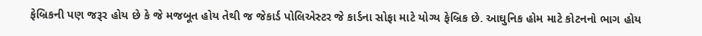ફેબ્રિકની પણ જરૂર હોય છે કે જે મજબૂત હોય તેથી જ જેકાર્ડ પોલિએસ્ટર જે કાર્ડના સોફા માટે યોગ્ય ફેબ્રિક છે. આઘુનિક હોમ માટે કોટનનો ભાગ હોય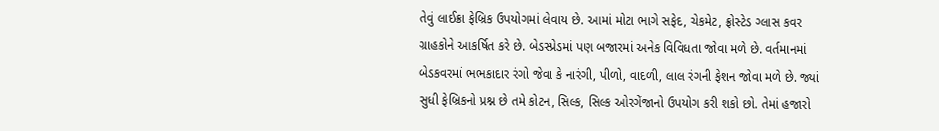તેવું લાઈક્રા ફેબ્રિક ઉપયોગમાં લેવાય છે. આમાં મોટા ભાગે સફેદ, ચેકમેટ, ફ્રોસ્ટેડ ગ્લાસ કવર ગ્રાહકોને આકર્ષિત કરે છે. બેડસ્પ્રેડમાં પણ બજારમાં અનેક વિવિધતા જોવા મળે છે. વર્તમાનમાં બેડકવરમાં ભભકાદાર રંગો જેવા કે નારંગી, પીળો, વાદળી, લાલ રંગની ફેશન જોવા મળે છે. જ્યાં સુધી ફેબ્રિકનો પ્રશ્ન છે તમે કોટન, સિલ્ક, સિલ્ક ઓરગેંજાનો ઉપયોગ કરી શકો છો. તેમાં હજારો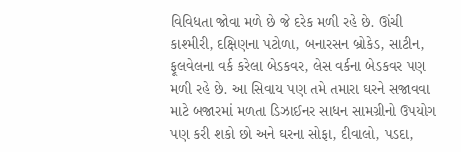વિવિધતા જોવા મળે છે જે દરેક મળી રહે છે. ઊંચી કાશ્મીરી, દક્ષિણના પટોળા, બનારસન બ્રોકેડ, સાટીન, ફૂલવેલના વર્ક કરેલા બેડકવર, લેસ વર્કના બેડકવર પણ મળી રહે છે. આ સિવાય પણ તમે તમારા ઘરને સજાવવા માટે બજારમાં મળતા ડિઝાઈનર સાધન સામગ્રીનો ઉપયોગ પણ કરી શકો છો અને ઘરના સોફા, દીવાલો, પડદા,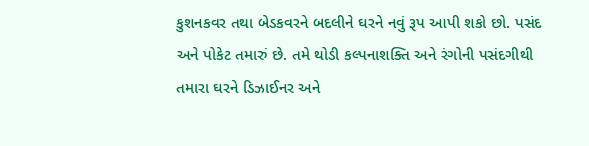કુશનકવર તથા બેડકવરને બદલીને ઘરને નવું રૂપ આપી શકો છો. પસંદ અને પોકેટ તમારું છે. તમે થોડી કલ્પનાશક્તિ અને રંગોની પસંદગીથી તમારા ઘરને ડિઝાઈનર અને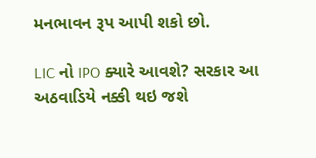મનભાવન રૂપ આપી શકો છો.

LIC નો IPO ક્યારે આવશે? સરકાર આ અઠવાડિયે નક્કી થઇ જશે